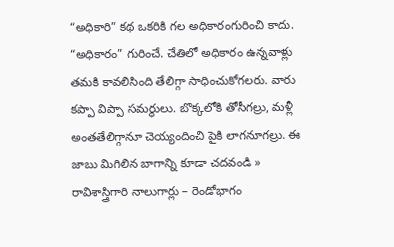“అధికారి” కథ ఒకరికి గల అధికారంగురించి కాదు. “అధికారం” గురించే. చేతిలో అధికారం ఉన్నవాళ్లు తమకి కావలిసింది తేలిగ్గా సాధించుకోగలరు. వారు కప్పా విప్పా సమర్థులు. బొక్కలోకి తోసీగల్రు, మళ్లీ అంతతేలిగ్గానూ చెయ్యందించి పైకి లాగనూగల్రు. ఈ జాబు మిగిలిన బాగాన్ని కూడా చదవండి »
రావిశాస్త్రిగారి నాలుగార్లు – రెండోభాగం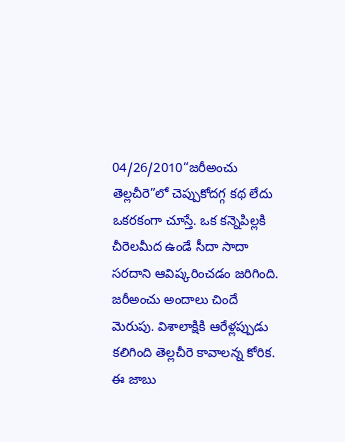04/26/2010“జరీఅంచు తెల్లచీరె”లో చెప్పుకోదగ్గ కథ లేదు ఒకరకంగా చూస్తే. ఒక కన్నెపిల్లకి చీరెలమీద ఉండే సీదా సాదా సరదాని ఆవిష్కరించడం జరిగింది. జరీఅంచు అందాలు చిందే మెరుపు. విశాలాక్షికి ఆరేళ్లప్పుడు కలిగింది తెల్లచీరె కావాలన్న కోరిక. ఈ జాబు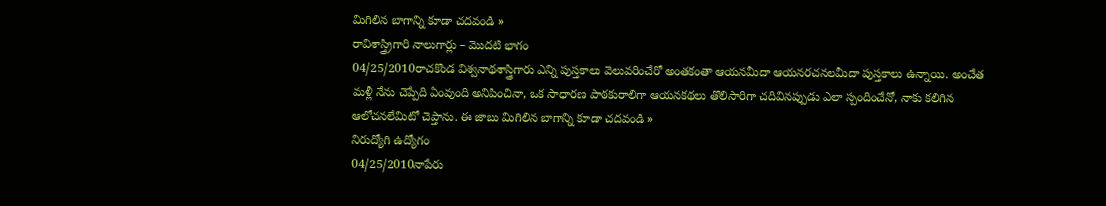మిగిలిన బాగాన్ని కూడా చదవండి »
రావిశాస్త్ర్రిగారి నాలుగార్లు – మొదటి భాగం
04/25/2010రాచకొండ విశ్వనాథశాస్త్రిగారు ఎన్ని పుస్తకాలు వెలువరించేరో అంతకంతా ఆయనమీదా ఆయనరచనలమీదా పుస్తకాలు ఉన్నాయి. అంచేత మళ్లీ నేను చెప్పేది ఏంవుంది అనిపించినా, ఒక సాధారణ పాఠకురాలిగా ఆయనకథలు తొలిసారిగా చదివినప్పుడు ఎలా స్పందించేనో, నాకు కలిగిన ఆలోచనలేమిటో చెప్తాను. ఈ జాబు మిగిలిన బాగాన్ని కూడా చదవండి »
నిరుద్యోగి ఉద్యోగం
04/25/2010నాపేరు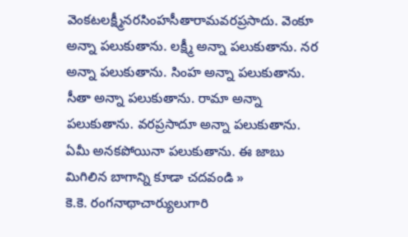వెంకటలక్ష్మీనరసింహసీతారామవరప్రసాదు. వెంకూ అన్నా పలుకుతాను. లక్ష్మీ అన్నా పలుకుతాను. నర అన్నా పలుకుతాను. సింహ అన్నా పలుకుతాను. సీతా అన్నా పలుకుతాను. రామా అన్నా పలుకుతాను. వరప్రసాదూ అన్నా పలుకుతాను. ఏమీ అనకపోయినా పలుకుతాను. ఈ జాబు మిగిలిన బాగాన్ని కూడా చదవండి »
కె.కె. రంగనాథాచార్యులుగారి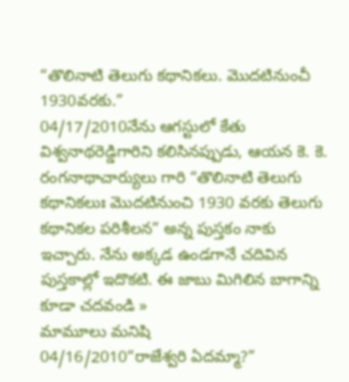“తొలినాటి తెలుగు కథానికలు. మొదటినుంచీ 1930వరకు.”
04/17/2010నేను ఆగస్టులో కేతు విశ్వనాథరెడ్డిగారిని కలిసినప్పుడు, ఆయన కె. కె. రంగనాథాచార్యులు గారి “తొలినాటి తెలుగు కథానికలుః మొదటినుంచి 1930 వరకు తెలుగు కథానికల పరిశీలన” అన్న పుస్తకం నాకు ఇచ్చారు. నేను అక్కడ ఉండగానే చదివిన పుస్తకాల్లో ఇదొకటి. ఈ జాబు మిగిలిన బాగాన్ని కూడా చదవండి »
మామూలు మనిషి
04/16/2010“రాజేశ్వరి ఏదమ్మా?”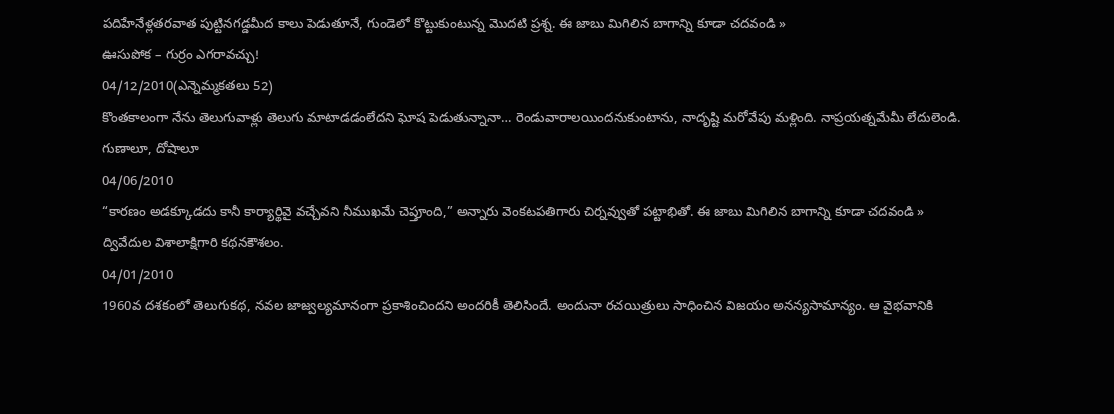పదిహేనేళ్లతరవాత పుట్టినగడ్డమీద కాలు పెడుతూనే, గుండెలో కొట్టుకుంటున్న మొదటి ప్రశ్న. ఈ జాబు మిగిలిన బాగాన్ని కూడా చదవండి »
ఊసుపోక – గుర్రం ఎగరావచ్చు!
04/12/2010(ఎన్నెమ్మకతలు 52)
కొంతకాలంగా నేను తెలుగువాళ్లు తెలుగు మాటాడడంలేదని ఘోష పెడుతున్నానా… రెండువారాలయిందనుకుంటాను, నాదృష్టి మరోవేపు మళ్లింది. నాప్రయత్నమేమీ లేదులెండి.
గుణాలూ, దోషాలూ
04/06/2010
“కారణం అడక్కూడదు కానీ కార్యార్థివై వచ్చేవని నీముఖమే చెప్తూంది,” అన్నారు వెంకటపతిగారు చిర్నవ్వుతో పట్టాభితో. ఈ జాబు మిగిలిన బాగాన్ని కూడా చదవండి »
ద్వివేదుల విశాలాక్షిగారి కథనకౌశలం.
04/01/2010
1960వ దశకంలో తెలుగుకథ, నవల జాజ్వల్యమానంగా ప్రకాశించిందని అందరికీ తెలిసిందే. అందునా రచయిత్రులు సాధించిన విజయం అనన్యసామాన్యం. ఆ వైభవానికి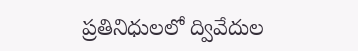ప్రతినిధులలో ద్వివేదుల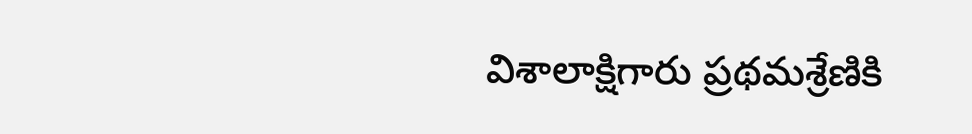విశాలాక్షిగారు ప్రథమశ్రేణికి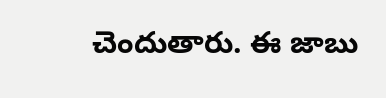చెందుతారు. ఈ జాబు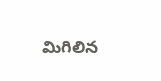మిగిలిన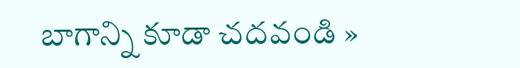బాగాన్ని కూడా చదవండి »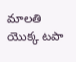మాలతి యొక్క టపా